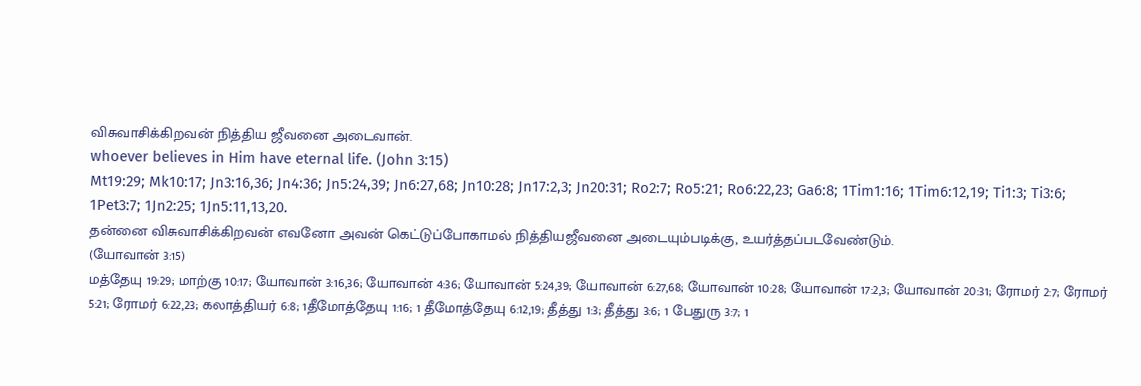விசுவாசிக்கிறவன் நித்திய ஜீவனை அடைவான்.
whoever believes in Him have eternal life. (John 3:15)
Mt19:29; Mk10:17; Jn3:16,36; Jn4:36; Jn5:24,39; Jn6:27,68; Jn10:28; Jn17:2,3; Jn20:31; Ro2:7; Ro5:21; Ro6:22,23; Ga6:8; 1Tim1:16; 1Tim6:12,19; Ti1:3; Ti3:6; 1Pet3:7; 1Jn2:25; 1Jn5:11,13,20.
தன்னை விசுவாசிக்கிறவன் எவனோ அவன் கெட்டுப்போகாமல் நித்தியஜீவனை அடையும்படிக்கு, உயர்த்தப்படவேண்டும்.
(யோவான் 3:15)
மத்தேயு 19:29; மாற்கு 10:17; யோவான் 3:16,36; யோவான் 4:36; யோவான் 5:24,39; யோவான் 6:27,68; யோவான் 10:28; யோவான் 17:2,3; யோவான் 20:31; ரோமர் 2:7; ரோமர் 5:21; ரோமர் 6:22,23; கலாத்தியர் 6:8; 1தீமோத்தேயு 1:16; 1 தீமோத்தேயு 6:12,19; தீத்து 1:3; தீத்து 3:6; 1 பேதுரு 3:7; 1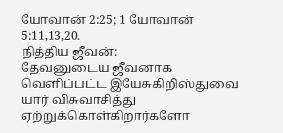யோவான் 2:25; 1 யோவான் 5:11,13,20.
நித்திய ஜீவன்:
தேவனுடைய ஜீவனாக வெளிப்பட்ட இயேசுகிறிஸ்துவை யார் விசுவாசித்து ஏற்றுக்கொள்கிறார்களோ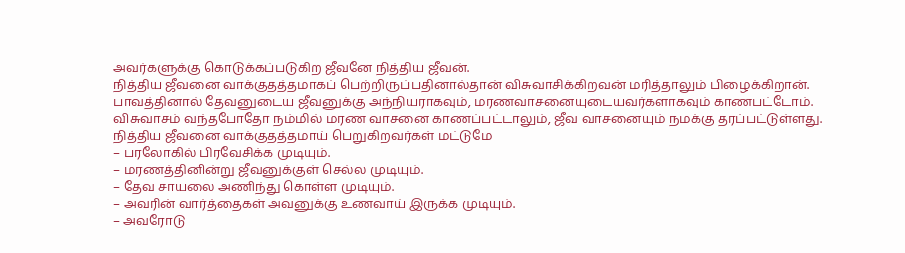அவர்களுக்கு கொடுக்கப்படுகிற ஜீவனே நித்திய ஜீவன்.
நித்திய ஜீவனை வாக்குதத்தமாகப் பெற்றிருப்பதினால்தான் விசுவாசிக்கிறவன் மரித்தாலும் பிழைக்கிறான்.
பாவத்தினால் தேவனுடைய ஜீவனுக்கு அந்நியராகவும், மரணவாசனையுடையவர்களாகவும் காணபட்டோம். விசுவாசம் வந்தபோதோ நம்மில் மரண வாசனை காணப்பட்டாலும், ஜீவ வாசனையும் நமக்கு தரப்பட்டுள்ளது.
நித்திய ஜீவனை வாக்குதத்தமாய் பெறுகிறவர்கள் மட்டுமே
– பரலோகில் பிரவேசிக்க முடியும்.
– மரணத்தினின்று ஜீவனுக்குள் செல்ல முடியும்.
– தேவ சாயலை அணிந்து கொள்ள முடியும்.
– அவரின் வார்த்தைகள் அவனுக்கு உணவாய் இருக்க முடியும்.
– அவரோடு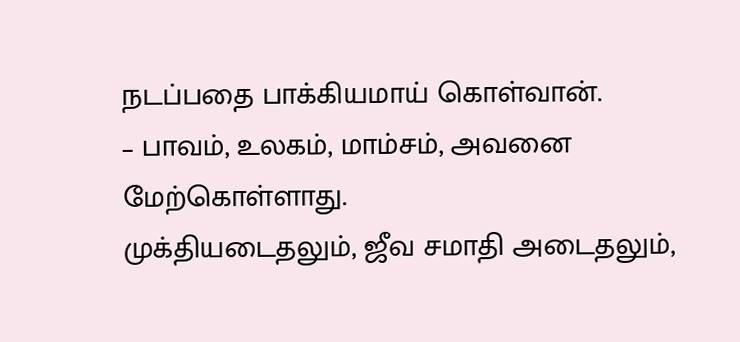நடப்பதை பாக்கியமாய் கொள்வான்.
– பாவம், உலகம், மாம்சம், அவனை மேற்கொள்ளாது.
முக்தியடைதலும், ஜீவ சமாதி அடைதலும்,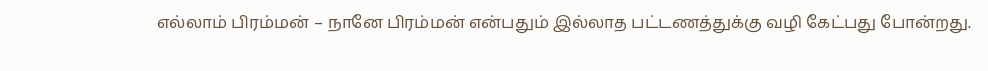எல்லாம் பிரம்மன் – நானே பிரம்மன் என்பதும் இல்லாத பட்டணத்துக்கு வழி கேட்பது போன்றது.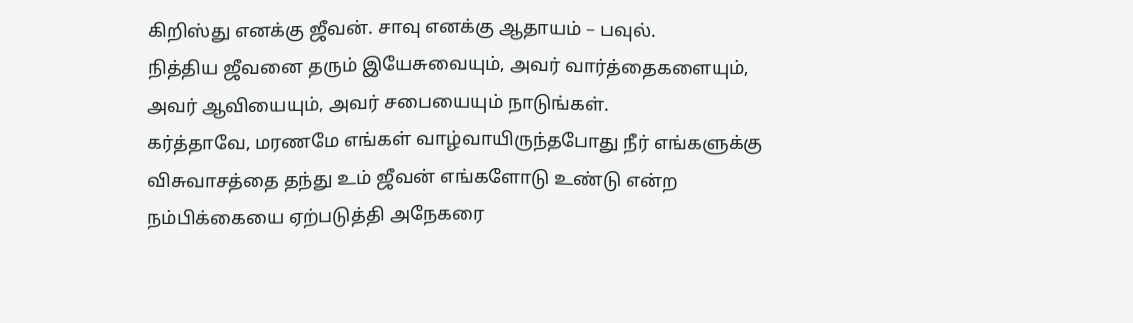கிறிஸ்து எனக்கு ஜீவன். சாவு எனக்கு ஆதாயம் – பவுல்.
நித்திய ஜீவனை தரும் இயேசுவையும், அவர் வார்த்தைகளையும், அவர் ஆவியையும், அவர் சபையையும் நாடுங்கள்.
கர்த்தாவே, மரணமே எங்கள் வாழ்வாயிருந்தபோது நீர் எங்களுக்கு விசுவாசத்தை தந்து உம் ஜீவன் எங்களோடு உண்டு என்ற நம்பிக்கையை ஏற்படுத்தி அநேகரை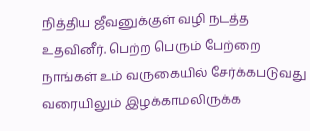நித்திய ஜீவனுக்குள் வழி நடத்த உதவினீர். பெற்ற பெரும் பேற்றை நாங்கள் உம் வருகையில் சேர்க்கபடுவது வரையிலும் இழக்காமலிருக்க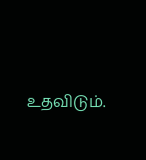உதவிடும்.